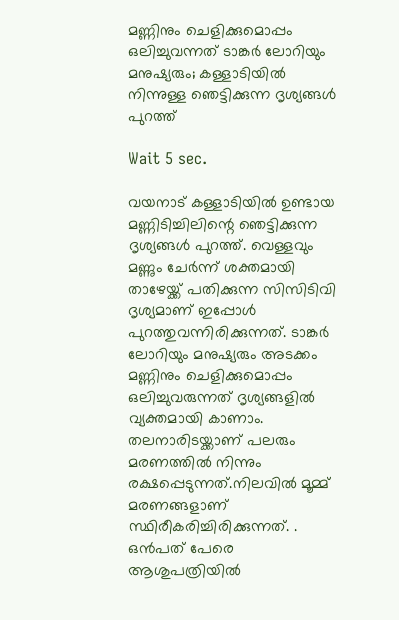മണ്ണിനും ചെളിക്കുമൊപ്പം ഒലിച്ചുവന്നത് ടാങ്കർ ലോറിയും മനുഷ്യരും; കള്ളാടിയിൽ നിന്നുള്ള ‍ഞെട്ടിക്കുന്ന ദൃശ്യങ്ങൾ പുറത്ത്

Wait 5 sec.

വയനാട് കള്ളാടിയിൽ ഉണ്ടായ മണ്ണിടിച്ചിലിന്റെ ഞെട്ടിക്കുന്ന ദൃശ്യങ്ങൾ പുറത്ത്. വെള്ളവും മണ്ണും ചേർന്ന് ശക്തമായി താഴേയ്ക്ക് പതിക്കുന്ന സിസിടിവി ദൃശ്യമാണ് ഇപ്പോൾ പുറത്തുവന്നിരിക്കുന്നത്. ടാങ്കർ ലോറിയും മനുഷ്യരും അടക്കം മണ്ണിനും ചെളിക്കുമൊപ്പം ഒലിച്ചുവരുന്നത് ദൃശ്യങ്ങളിൽ വ്യക്തമായി കാണാം. തലനാരിടയ്ക്കാണ് പലരും മരണത്തിൽ നിന്നും രക്ഷപ്പെടുന്നത്.നിലവിൽ മൂമ്മ് മരണങ്ങളാണ് സ്ഥിരീകരിച്ചിരിക്കുന്നത്. . ഒൻപത് പേരെ ആശുപത്രിയിൽ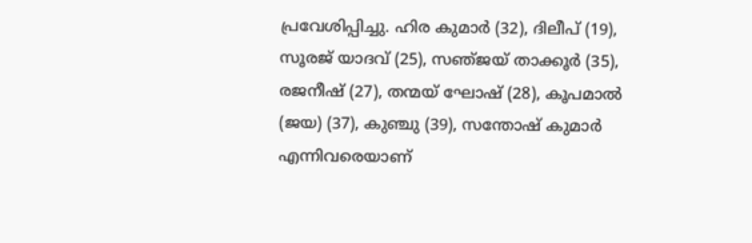പ്രവേശിപ്പിച്ചു. ഹിര കുമാർ (32), ദിലീപ് (19), സൂരജ് യാദവ് (25), സഞ്‌ജയ് താക്കൂർ (35), രജനീഷ് (27), തന്മയ് ഘോഷ് (28), കൂപമാൽ (ജയ) (37), കുഞ്ചു (39), സന്തോഷ് കുമാർ എന്നിവരെയാണ്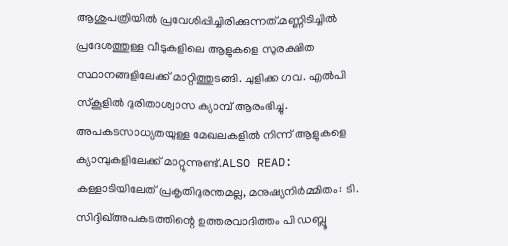ആശുപത്രിയിൽ പ്രവേശിപ്പിച്ചിരിക്കുന്നത്.മണ്ണിടിച്ചിൽ പ്രദേശത്തുള്ള വീടുകളിലെ ആളുകളെ സുരക്ഷിത സ്ഥാനങ്ങളിലേക്ക് മാറ്റിത്തുടങ്ങി. ചുളിക്ക ഗവ. എൽപി സ്കൂളിൽ ദുരിതാശ്വാസ ക്യാമ്പ് ആരംഭിച്ചു. അപകടസാധ്യതയുള്ള മേഖലകളിൽ നിന്ന് ആളുകളെ ക്യാമ്പുകളിലേക്ക് മാറ്റുന്നുണ്ട്.ALSO READ: കള്ളാടിയിലേത് പ്രകൃതിദുരന്തമല്ല, മനുഷ്യനിർമ്മിതം: ടി. സിദ്ദിഖ്അപകടത്തിന്റെ ഉത്തരവാദിത്തം പി ഡബ്ലൂ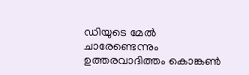ഡിയുടെ മേൽ ചാരേണ്ടെന്നും ഉത്തരവാദിത്തം കൊങ്കൺ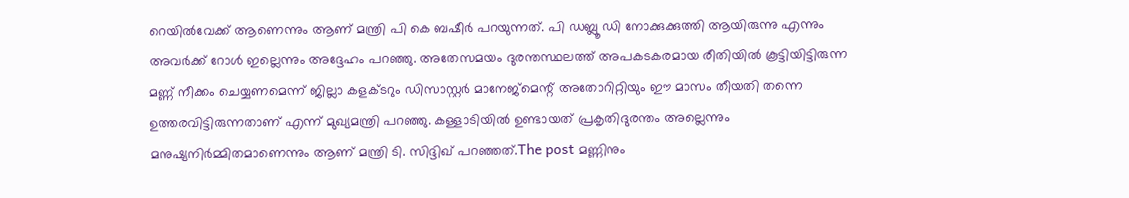റെയിൽവേക്ക് ആണെന്നും ആണ് മന്ത്രി പി കെ ബഷീർ പറയുന്നത്. പി ഡബ്ലൂ ഡി നോക്കുക്കുത്തി ആയിരുന്നു എന്നും അവർക്ക് റോൾ ഇല്ലെന്നും അദ്ദേഹം പറഞ്ഞു. അതേസമയം ദുരന്തസ്ഥലത്ത് അപകടകരമായ രീതിയിൽ കൂട്ടിയിട്ടിരുന്ന മണ്ണ് നീക്കം ചെയ്യണമെന്ന് ജില്ലാ കളക്ടറും ഡിസാസ്റ്റർ മാനേജ്മെന്റ് അതോറിറ്റിയും ഈ മാസം തീയതി തന്നെ ഉത്തരവിട്ടിരുന്നതാണ് എന്ന് മുഖ്യമന്ത്രി പറഞ്ഞു. കള്ളാടിയിൽ ഉണ്ടായത് പ്രകൃതിദുരന്തം അല്ലെന്നും മനുഷ്യനിർമ്മിതമാണെന്നും ആണ് മന്ത്രി ടി. സിദ്ദിഖ് പറഞ്ഞത്.The post മണ്ണിനും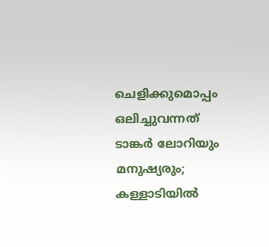ചെളിക്കുമൊപ്പം ഒലിച്ചുവന്നത് ടാങ്കർ ലോറിയും മനുഷ്യരും; കള്ളാടിയിൽ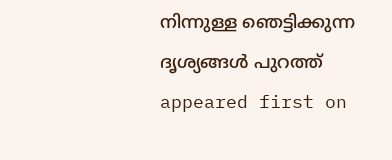നിന്നുള്ള ‍ഞെട്ടിക്കുന്ന ദൃശ്യങ്ങൾ പുറത്ത് appeared first on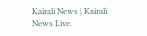Kairali News | Kairali News Live.